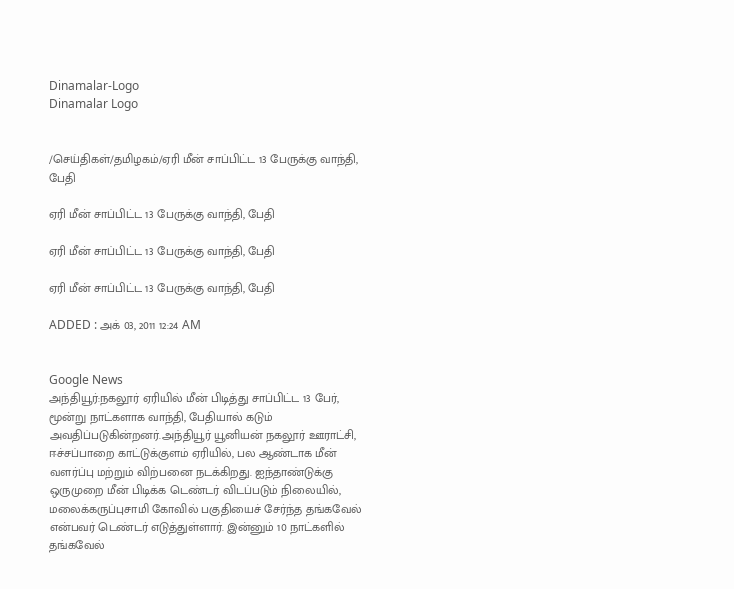Dinamalar-Logo
Dinamalar Logo


/செய்திகள்/தமிழகம்/ஏரி மீன் சாப்பிட்ட 13 பேருக்கு வாந்தி, பேதி

ஏரி மீன் சாப்பிட்ட 13 பேருக்கு வாந்தி, பேதி

ஏரி மீன் சாப்பிட்ட 13 பேருக்கு வாந்தி, பேதி

ஏரி மீன் சாப்பிட்ட 13 பேருக்கு வாந்தி, பேதி

ADDED : அக் 03, 2011 12:24 AM


Google News
அந்தியூர்:நகலூர் ஏரியில் மீன் பிடித்து சாப்பிட்ட 13 பேர், மூன்று நாட்களாக வாந்தி, பேதியால் கடும் அவதிப்படுகின்றனர்.அந்தியூர் யூனியன் நகலூர் ஊராட்சி, ஈச்சப்பாறை காட்டுக்குளம் ஏரியில், பல ஆண்டாக மீன் வளர்ப்பு மற்றும் விற்பனை நடக்கிறது. ஐந்தாண்டுக்கு ஒருமுறை மீன் பிடிக்க டெண்டர் விடப்படும் நிலையில், மலைக்கருப்புசாமி கோவில் பகுதியைச் சேர்ந்த தங்கவேல் என்பவர் டெண்டர் எடுத்துள்ளார். இன்னும் 10 நாட்களில் தங்கவேல்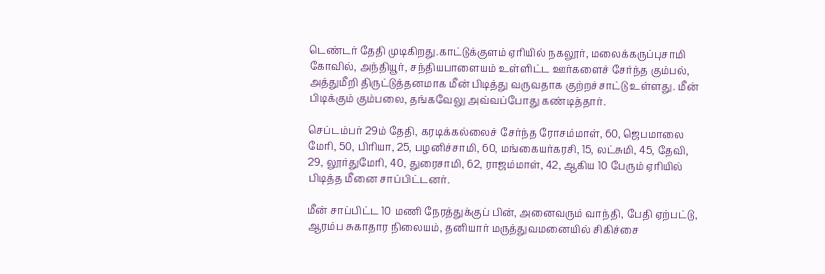டெண்டர் தேதி முடிகிறது.காட்டுக்குளம் ஏரியில் நகலூர், மலைக்கருப்புசாமி கோவில், அந்தியூர், சந்தியபாளையம் உள்ளிட்ட ஊர்களைச் சேர்ந்த கும்பல், அத்துமீறி திருட்டுத்தனமாக மீன் பிடித்து வருவதாக குற்றச்சாட்டு உள்ளது. மீன் பிடிக்கும் கும்பலை, தங்கவேலு அவ்வப்போது கண்டித்தார்.

செப்டம்பர் 29ம் தேதி, கரடிக்கல்லைச் சேர்ந்த ரோசம்மாள், 60, ஜெபமாலை மேரி, 50, பிரியா, 25, பழனிச்சாமி, 60, மங்கையர்கரசி, 15, லட்சுமி, 45, தேவி, 29, லூர்துமேரி, 40, துரைசாமி, 62, ராஜம்மாள், 42, ஆகிய 10 பேரும் ஏரியில் பிடித்த மீனை சாப்பிட்டனர்.

மீன் சாப்பிட்ட 10 மணி நேரத்துக்குப் பின், அனைவரும் வாந்தி, பேதி ஏற்பட்டு, ஆரம்ப சுகாதார நிலையம், தனியார் மருத்துவமனையில் சிகிச்சை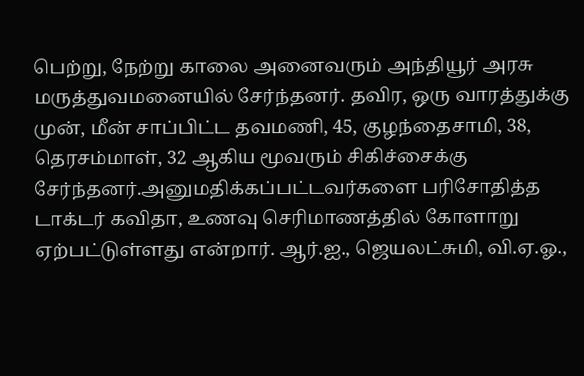பெற்று, நேற்று காலை அனைவரும் அந்தியூர் அரசு மருத்துவமனையில் சேர்ந்தனர். தவிர, ஒரு வாரத்துக்கு முன், மீன் சாப்பிட்ட தவமணி, 45, குழந்தைசாமி, 38, தெரசம்மாள், 32 ஆகிய மூவரும் சிகிச்சைக்கு சேர்ந்தனர்.அனுமதிக்கப்பட்டவர்களை பரிசோதித்த டாக்டர் கவிதா, உணவு செரிமாணத்தில் கோளாறு ஏற்பட்டுள்ளது என்றார். ஆர்.ஐ., ஜெயலட்சுமி, வி.ஏ.ஓ.,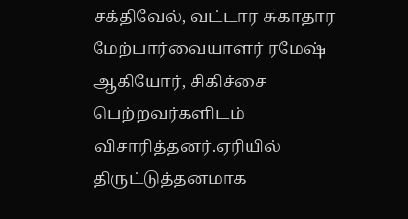சக்திவேல், வட்டார சுகாதார மேற்பார்வையாளர் ரமேஷ் ஆகியோர், சிகிச்சை பெற்றவர்களிடம் விசாரித்தனர்.ஏரியில் திருட்டுத்தனமாக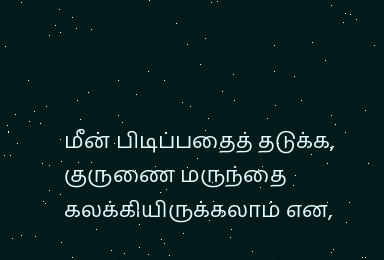மீன் பிடிப்பதைத் தடுக்க, குருணை மருந்தை கலக்கியிருக்கலாம் என,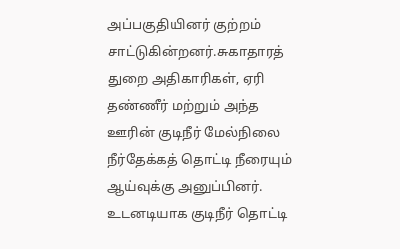அப்பகுதியினர் குற்றம் சாட்டுகின்றனர்.சுகாதாரத் துறை அதிகாரிகள், ஏரி தண்ணீர் மற்றும் அந்த ஊரின் குடிநீர் மேல்நிலை நீர்தேக்கத் தொட்டி நீரையும் ஆய்வுக்கு அனுப்பினர். உடனடியாக குடிநீர் தொட்டி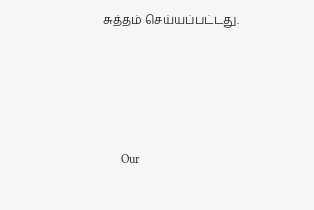சுத்தம் செய்யப்பட்டது.





      Our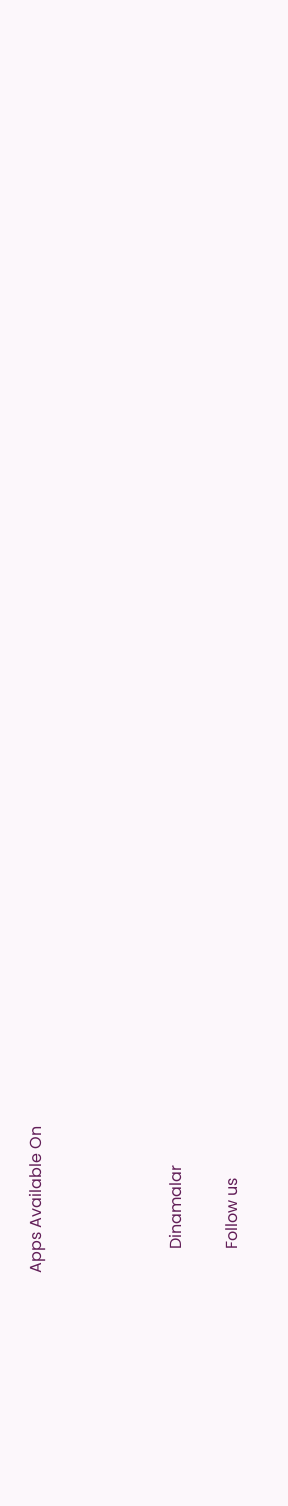Apps Available On




      Dinamalar

      Follow us